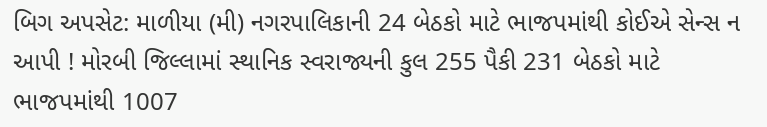બિગ અપસેટ: માળીયા (મી) નગરપાલિકાની 24 બેઠકો માટે ભાજપમાંથી કોઈએ સેન્સ ન આપી ! મોરબી જિલ્લામાં સ્થાનિક સ્વરાજ્યની કુલ 255 પૈકી 231 બેઠકો માટે ભાજપમાંથી 1007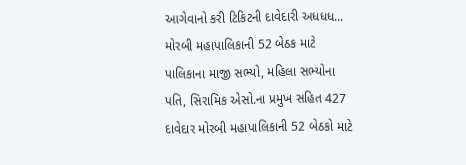આગેવાનો કરી ટિકિટની દાવેદારી અધધધ... મોરબી મહાપાલિકાની 52 બેઠક માટે પાલિકાના માજી સભ્યો, મહિલા સભ્યોના પતિ, સિરામિક એસો.ના પ્રમુખ સહિત 427 દાવેદાર મોરબી મહાપાલિકાની 52 બેઠકો માટે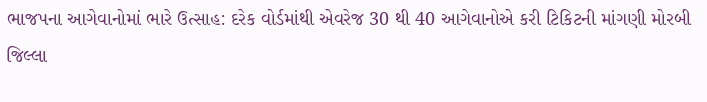ભાજપના આગેવાનોમાં ભારે ઉત્સાહ: દરેક વોર્ડમાંથી એવરેજ 30 થી 40 આગેવાનોએ કરી ટિકિટની માંગણી મોરબી જિલ્લા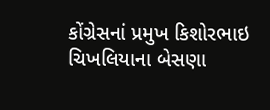કોંગ્રેસનાં પ્રમુખ કિશોરભાઇ ચિખલિયાના બેસણા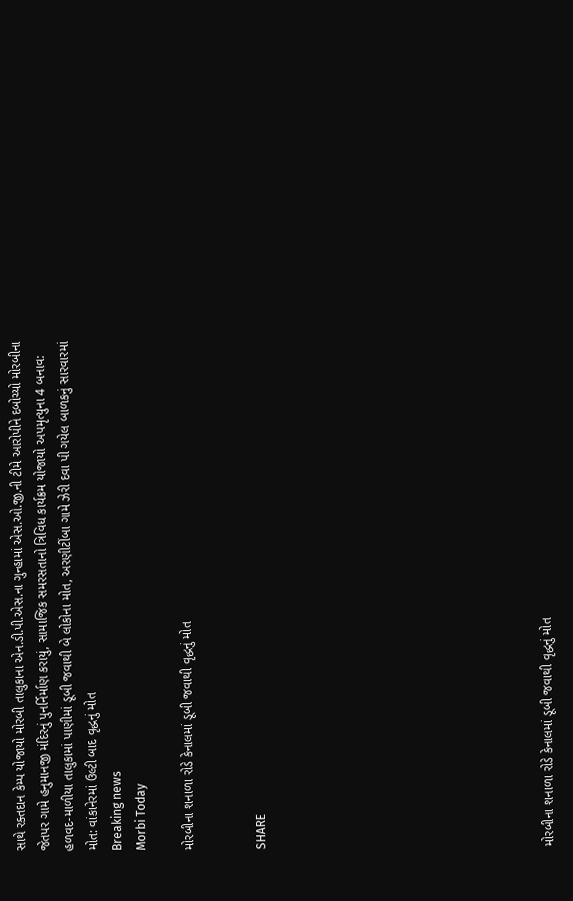સાથે રક્તદાન કેમ્પ યોજાયો મોરબી તાલુકાના એન.ડી.પી.એસ.ના ગુન્હામાં એસ.ઓ.જી.ની ટીમે આરોપીને દબોચ્યો મોરબીના જેતપર ગામે હનુમાનજી મંદિરનું પુનર્નિર્માણ કરાયું, સામાજિક સમરસતાનો ત્રિવિધ કાર્યક્રમ યોજાયો અપમૃત્યુના 4 બનાવ: હળવદ-માળીયા તાલુકામાં પાણીમાં ડૂબી જવાથી બે લોકોના મોત, અરણીટીંબા ગામે ઝેરી દવા પી ગયેલ બાળકનું સારવારમાં મોત: વાંકાનેરમાં ઉલ્ટી બાદ વૃદ્ધનું મોત
Breaking news
Morbi Today

મોરબીના શનાળા રોડે કેનાલમાં ડૂબી જવાથી વૃદ્ધનું મોત


SHARE











મોરબીના શનાળા રોડે કેનાલમાં ડૂબી જવાથી વૃદ્ધનું મોત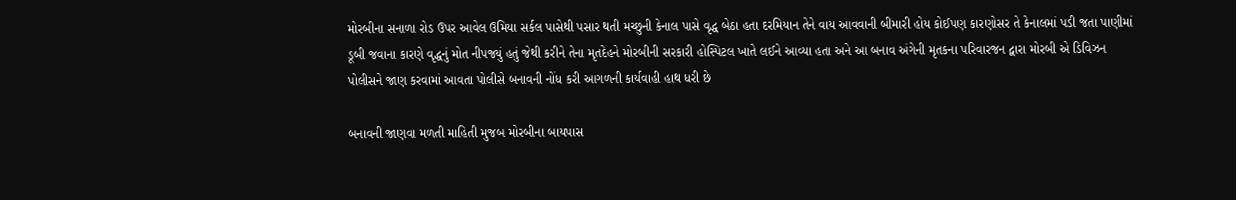મોરબીના સનાળા રોડ ઉપર આવેલ ઉમિયા સર્કલ પાસેથી પસાર થતી મચ્છુની કેનાલ પાસે વૃદ્ધ બેઠા હતા દરમિયાન તેને વાય આવવાની બીમારી હોય કોઈપણ કારણોસર તે કેનાલમાં પડી જતા પાણીમાં ડૂબી જવાના કારણે વૃદ્ધનું મોત નીપજ્યું હતું જેથી કરીને તેના મૃતદેહને મોરબીની સરકારી હોસ્પિટલ ખાતે લઈને આવ્યા હતા અને આ બનાવ અંગેની મૃતકના પરિવારજન દ્વારા મોરબી એ ડિવિઝન પોલીસને જાણ કરવામાં આવતા પોલીસે બનાવની નોંધ કરી આગળની કાર્યવાહી હાથ ધરી છે

બનાવની જાણવા મળતી માહિતી મુજબ મોરબીના બાયપાસ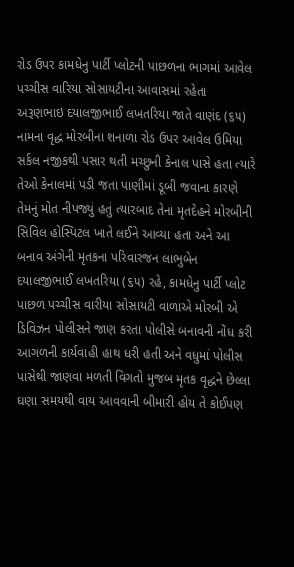રોડ ઉપર કામધેનુ પાર્ટી પ્લોટની પાછળના ભાગમાં આવેલ પચ્ચીસ વારિયા સોસાયટીના આવાસમાં રહેતા અરૂણભાઇ દયાલજીભાઈ લખતરિયા જાતે વાણંદ (૬૫) નામના વૃદ્ધ મોરબીના શનાળા રોડ ઉપર આવેલ ઉમિયા સર્કલ નજીકથી પસાર થતી મચ્છુની કેનાલ પાસે હતા ત્યારે તેઓ કેનાલમાં પડી જતા પાણીમાં ડૂબી જવાના કારણે તેમનું મોત નીપજ્યું હતું ત્યારબાદ તેના મૃતદેહને મોરબીની સિવિલ હોસ્પિટલ ખાતે લઈને આવ્યા હતા અને આ બનાવ અંગેની મૃતકના પરિવારજન લાભુબેન દયાલજીભાઈ લખતરિયા (૬૫) રહે, કામધેનુ પાર્ટી પ્લોટ પાછળ પચ્ચીસ વારીયા સોસાયટી વાળાએ મોરબી એ ડિવિઝન પોલીસને જાણ કરતા પોલીસે બનાવની નોંધ કરી આગળની કાર્યવાહી હાથ ધરી હતી અને વધુમાં પોલીસ પાસેથી જાણવા મળતી વિગતો મુજબ મૃતક વૃદ્ધને છેલ્લા ઘણા સમયથી વાય આવવાની બીમારી હોય તે કોઈપણ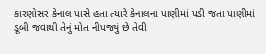કારણોસર કેનાલ પાસે હતા ત્યારે કેનાલના પાણીમાં પડી જતા પાણીમાં ડૂબી જવાથી તેનું મોત નીપજ્યું છે તેવી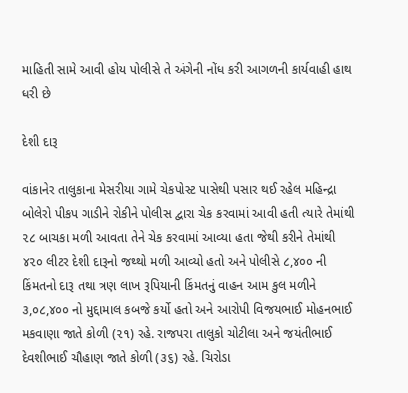માહિતી સામે આવી હોય પોલીસે તે અંગેની નોંધ કરી આગળની કાર્યવાહી હાથ ધરી છે

દેશી દારૂ

વાંકાનેર તાલુકાના મેસરીયા ગામે ચેકપોસ્ટ પાસેથી પસાર થઈ રહેલ મહિન્દ્રા બોલેરો પીકપ ગાડીને રોકીને પોલીસ દ્વારા ચેક કરવામાં આવી હતી ત્યારે તેમાંથી ૨૮ બાચકા મળી આવતા તેને ચેક કરવામાં આવ્યા હતા જેથી કરીને તેમાંથી ૪૨૦ લીટર દેશી દારૂનો જથ્થો મળી આવ્યો હતો અને પોલીસે ૮,૪૦૦ ની કિંમતનો દારૂ તથા ત્રણ લાખ રૂપિયાની કિંમતનું વાહન આમ કુલ મળીને ૩,૦૮,૪૦૦ નો મુદ્દામાલ કબજે કર્યો હતો અને આરોપી વિજયભાઈ મોહનભાઈ મકવાણા જાતે કોળી (૨૧) રહે. રાજપરા તાલુકો ચોટીલા અને જયંતીભાઈ દેવશીભાઈ ચૌહાણ જાતે કોળી (૩૬) રહે. ચિરોડા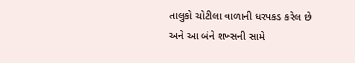તાલુકો ચોટીલા વાળાની ધરપકડ કરેલ છે અને આ બંને શખ્સની સામે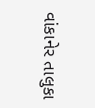વાંકાનેર તાલુકા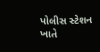પોલીસ સ્ટેશન ખાતે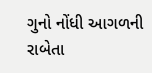ગુનો નોંધી આગળની રાબેતા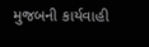મુજબની કાર્યવાહી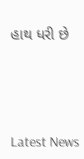હાથ ધરી છે






Latest News